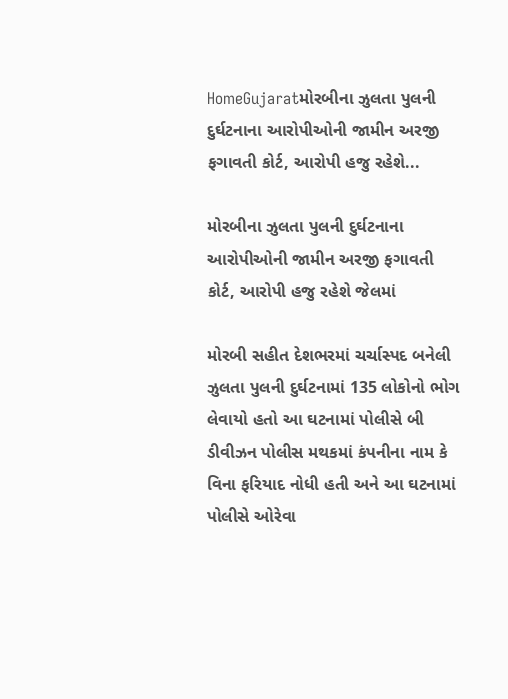HomeGujaratમોરબીના ઝુલતા પુલની દુર્ઘટનાના આરોપીઓની જામીન અરજી ફગાવતી કોર્ટ, આરોપી હજુ રહેશે...

મોરબીના ઝુલતા પુલની દુર્ઘટનાના આરોપીઓની જામીન અરજી ફગાવતી કોર્ટ, આરોપી હજુ રહેશે જેલમાં

મોરબી સહીત દેશભરમાં ચર્ચાસ્પદ બનેલી ઝુલતા પુલની દુર્ઘટનામાં 135 લોકોનો ભોગ લેવાયો હતો આ ઘટનામાં પોલીસે બી ડીવીઝન પોલીસ મથકમાં કંપનીના નામ કે વિના ફરિયાદ નોધી હતી અને આ ઘટનામાં પોલીસે ઓરેવા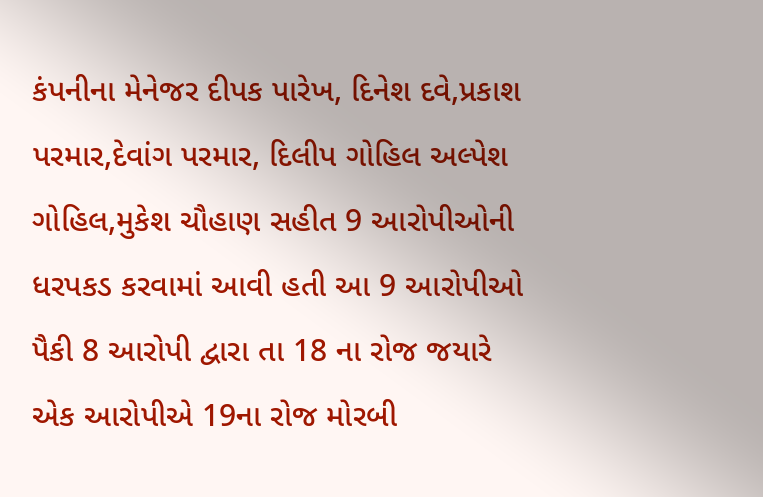કંપનીના મેનેજર દીપક પારેખ, દિનેશ દવે,પ્રકાશ પરમાર,દેવાંગ પરમાર, દિલીપ ગોહિલ અલ્પેશ ગોહિલ,મુકેશ ચૌહાણ સહીત 9 આરોપીઓની ધરપકડ કરવામાં આવી હતી આ 9 આરોપીઓ પૈકી 8 આરોપી દ્વારા તા 18 ના રોજ જયારે એક આરોપીએ 19ના રોજ મોરબી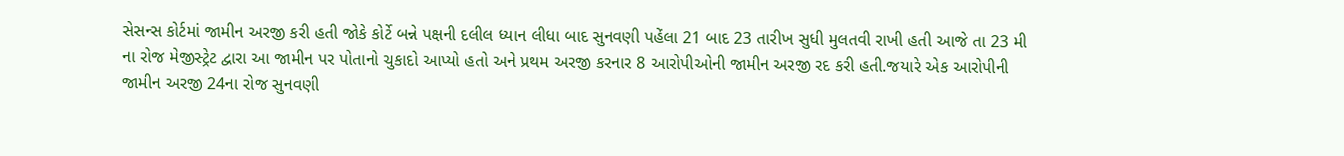સેસન્સ કોર્ટમાં જામીન અરજી કરી હતી જોકે કોર્ટે બન્ને પક્ષની દલીલ ધ્યાન લીધા બાદ સુનવણી પહેંલા 21 બાદ 23 તારીખ સુધી મુલતવી રાખી હતી આજે તા 23 મી ના રોજ મેજીસ્ટ્રેટ દ્વારા આ જામીન પર પોતાનો ચુકાદો આપ્યો હતો અને પ્રથમ અરજી કરનાર 8 આરોપીઓની જામીન અરજી રદ કરી હતી.જયારે એક આરોપીની જામીન અરજી 24ના રોજ સુનવણી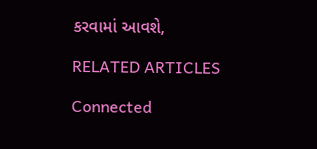કરવામાં આવશે,

RELATED ARTICLES

Connected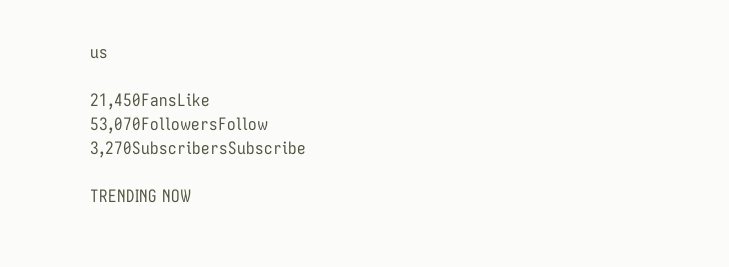us

21,450FansLike
53,070FollowersFollow
3,270SubscribersSubscribe

TRENDING NOW